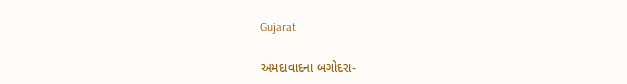Gujarat

અમદાવાદના બગોદરા-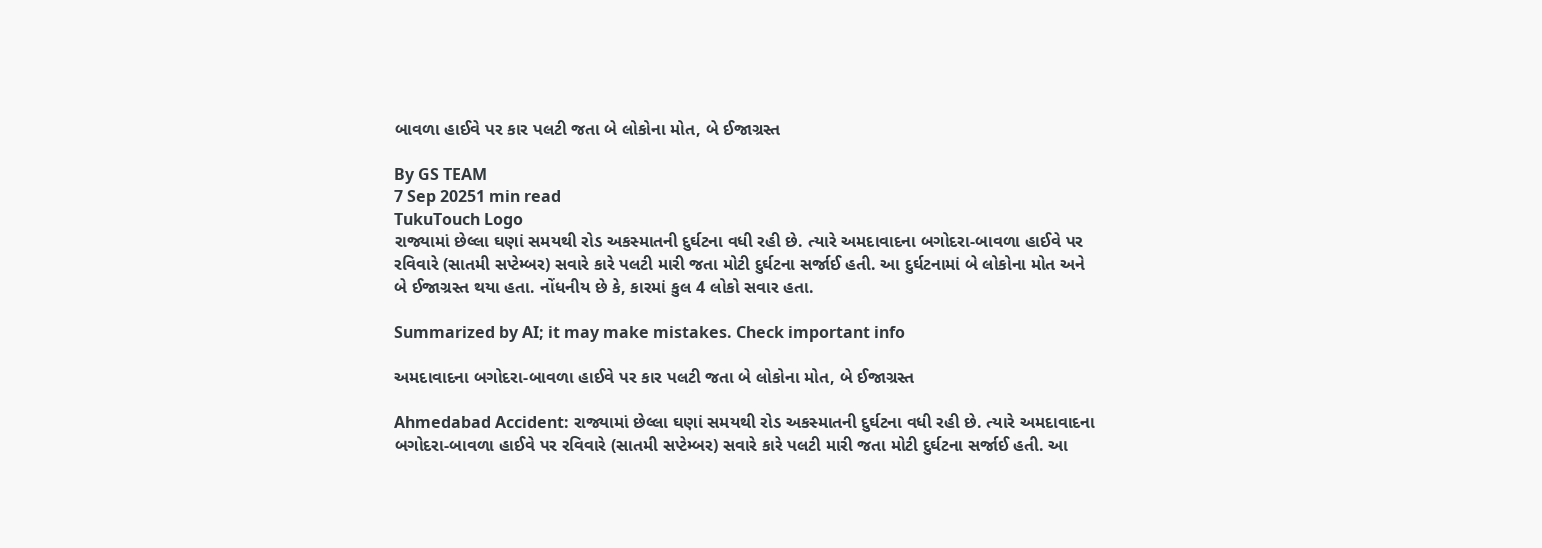બાવળા હાઈવે પર કાર પલટી જતા બે લોકોના મોત, બે ઈજાગ્રસ્ત

By GS TEAM
7 Sep 20251 min read
TukuTouch Logo
રાજ્યામાં છેલ્લા ઘણાં સમયથી રોડ અકસ્માતની દુર્ઘટના વધી રહી છે. ત્યારે અમદાવાદના બગોદરા-બાવળા હાઈવે પર રવિવારે (સાતમી સપ્ટેમ્બર) સવારે કારે પલટી મારી જતા મોટી દુર્ઘટના સર્જાઈ હતી. આ દુર્ઘટનામાં બે લોકોના મોત અને બે ઈજાગ્રસ્ત થયા હતા. નોંધનીય છે કે, કારમાં કુલ 4 લોકો સવાર હતા.

Summarized by AI; it may make mistakes. Check important info

અમદાવાદના બગોદરા-બાવળા હાઈવે પર કાર પલટી જતા બે લોકોના મોત, બે ઈજાગ્રસ્ત

Ahmedabad Accident: રાજ્યામાં છેલ્લા ઘણાં સમયથી રોડ અકસ્માતની દુર્ઘટના વધી રહી છે. ત્યારે અમદાવાદના બગોદરા-બાવળા હાઈવે પર રવિવારે (સાતમી સપ્ટેમ્બર) સવારે કારે પલટી મારી જતા મોટી દુર્ઘટના સર્જાઈ હતી. આ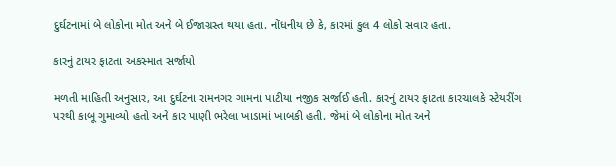દુર્ઘટનામાં બે લોકોના મોત અને બે ઈજાગ્રસ્ત થયા હતા. નોંધનીય છે કે, કારમાં કુલ 4 લોકો સવાર હતા.

કારનું ટાયર ફાટતા અકસ્માત સર્જાયો

મળતી માહિતી અનુસાર, આ દુર્ઘટના રામનગર ગામના પાટીયા નજીક સર્જાઈ હતી. કારનું ટાયર ફાટતા કારચાલકે સ્ટેયરીંગ પરથી કાબૂ ગુમાવ્યો હતો અને કાર પાણી ભરેલા ખાડામાં ખાબકી હતી. જેમાં બે લોકોના મોત અને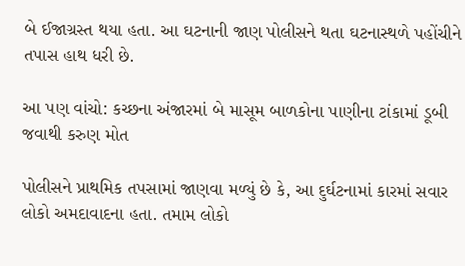બે ઈજાગ્રસ્ત થયા હતા. આ ઘટનાની જાણ પોલીસને થતા ઘટનાસ્થળે પહોંચીને તપાસ હાથ ધરી છે.

આ પણ વાંચો: કચ્છના અંજારમાં બે માસૂમ બાળકોના પાણીના ટાંકામાં ડૂબી જવાથી કરુણ મોત

પોલીસને પ્રાથમિક તપસામાં જાણવા મળ્યું છે કે, આ દુર્ઘટનામાં કારમાં સવાર લોકો અમદાવાદના હતા. તમામ લોકો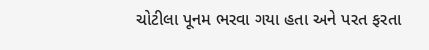ચોટીલા પૂનમ ભરવા ગયા હતા અને પરત ફરતા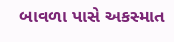બાવળા પાસે અકસ્માત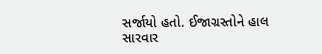સર્જાયો હતો. ઈજાગ્રસ્તોને હાલ સારવાર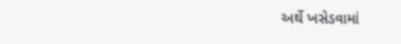અર્થે ખસેડવામાં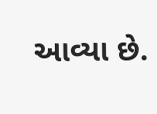આવ્યા છે.